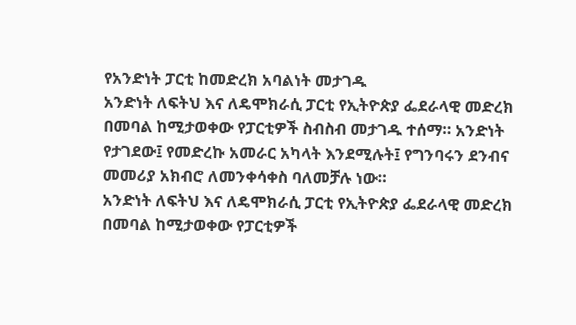የአንድነት ፓርቲ ከመድረክ አባልነት መታገዱ
አንድነት ለፍትህ እና ለዴሞክራሲ ፓርቲ የኢትዮጵያ ፌደራላዊ መድረክ በመባል ከሚታወቀው የፓርቲዎች ስብስብ መታገዱ ተሰማ። አንድነት የታገደው፤ የመድረኩ አመራር አካላት እንደሚሉት፤ የግንባሩን ደንብና መመሪያ አክብሮ ለመንቀሳቀስ ባለመቻሉ ነው።
አንድነት ለፍትህ እና ለዴሞክራሲ ፓርቲ የኢትዮጵያ ፌደራላዊ መድረክ በመባል ከሚታወቀው የፓርቲዎች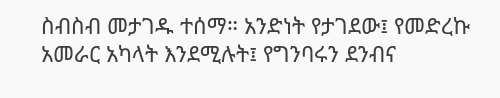ስብስብ መታገዱ ተሰማ። አንድነት የታገደው፤ የመድረኩ አመራር አካላት እንደሚሉት፤ የግንባሩን ደንብና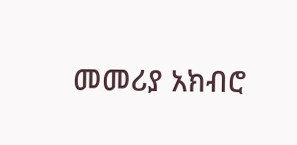መመሪያ አክብሮ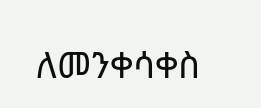ለመንቀሳቀስ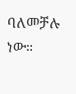ባለመቻሉ ነው።